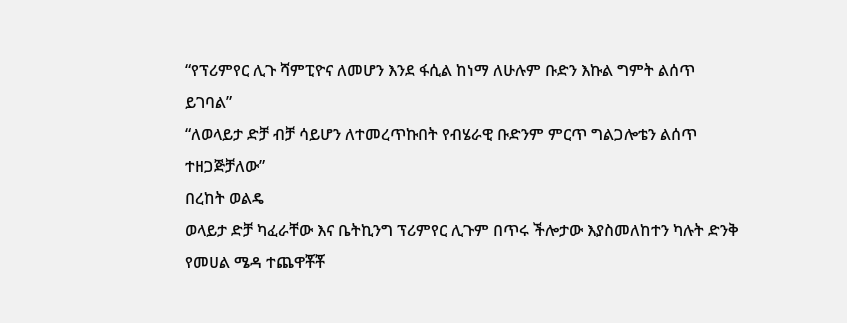“የፕሪምየር ሊጉ ሻምፒዮና ለመሆን እንደ ፋሲል ከነማ ለሁሉም ቡድን እኩል ግምት ልሰጥ ይገባል”
“ለወላይታ ድቻ ብቻ ሳይሆን ለተመረጥኩበት የብሄራዊ ቡድንም ምርጥ ግልጋሎቴን ልሰጥ ተዘጋጅቻለው”
በረከት ወልዴ
ወላይታ ድቻ ካፈራቸው እና ቤትኪንግ ፕሪምየር ሊጉም በጥሩ ችሎታው እያስመለከተን ካሉት ድንቅ የመሀል ሜዳ ተጨዋቾቾ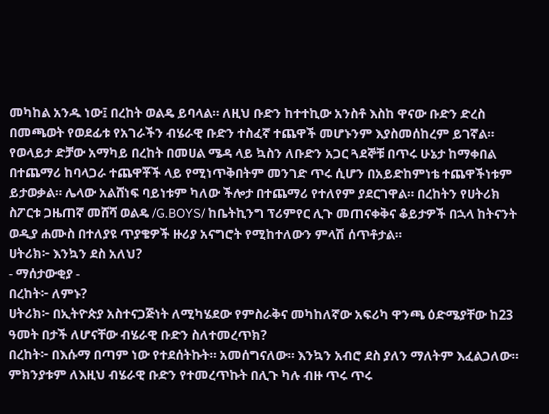መካከል አንዱ ነው፤ በረከት ወልዴ ይባላል። ለዚህ ቡድን ከተተኪው አንስቶ እስከ ዋናው ቡድን ድረስ በመጫወት የወደፊቱ የአገራችን ብሄራዊ ቡድን ተስፈኛ ተጨዋች መሆኑንም እያስመሰከረም ይገኛል።
የወላይታ ድቻው አማካይ በረከት በመሀል ሜዳ ላይ ኳስን ለቡድን አጋር ጓደኞቹ በጥሩ ሁኔታ ከማቀበል በተጨማሪ ከባላጋራ ተጨዋቾች ላይ የሚነጥቅበትም መንገድ ጥሩ ሲሆን በአይድከምነቴ ተጨዋችነቱም ይታወቃል። ሌላው አልሸነፍ ባይነቱም ካለው ችሎታ በተጨማሪ የተለየም ያደርገዋል። በረከትን የሀትሪክ ስፖርቱ ጋዜጠኛ መሸሻ ወልዴ /G.BOYS/ ከቤትኪንግ ፕሪምየር ሊጉ መጠናቀቅና ቆይታዎች በኋላ ከትናንት ወዲያ ሐሙስ በተለያዩ ጥያቄዎች ዙሪያ አናግሮት የሚከተለውን ምላሽ ሰጥቶታል።
ሀትሪክ፦ እንኳን ደስ አለህ?
- ማሰታውቂያ -
በረከት፦ ለምኑ?
ሀትሪክ፦ በኢትዮጵያ አስተናጋጅነት ለሚካሄደው የምስራቅና መካከለኛው አፍሪካ ዋንጫ ዕድሜያቸው ከ23 ዓመት በታች ለሆናቸው ብሄራዊ ቡድን ስለተመረጥክ?
በረከት፦ በእሱማ በጣም ነው የተደሰትኩት። አመሰግናለው። እንኳን አብሮ ደስ ያለን ማለትም እፈልጋለው። ምክንያቱም ለእዚህ ብሄራዊ ቡድን የተመረጥኩት በሊጉ ካሉ ብዙ ጥሩ ጥሩ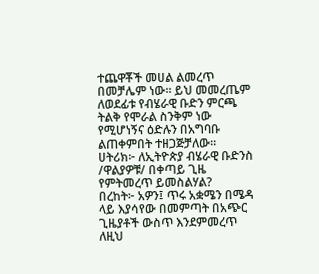ተጨዋቾች መሀል ልመረጥ በመቻሌም ነው። ይህ መመረጤም ለወደፊቱ የብሄራዊ ቡድን ምርጫ ትልቅ የሞራል ስንቅም ነው የሚሆነኝና ዕድሉን በአግባቡ ልጠቀምበት ተዘጋጅቻለው።
ሀትሪክ፦ ለኢትዮጵያ ብሄራዊ ቡድንስ /ዋልያዎቹ/ በቀጣይ ጊዜ የምትመረጥ ይመስልሃል?
በረከት፦ አዎን፤ ጥሩ አቋሜን በሜዳ ላይ እያሳየው በመምጣት በአጭር ጊዜያቶች ውስጥ እንደምመረጥ ለዚህ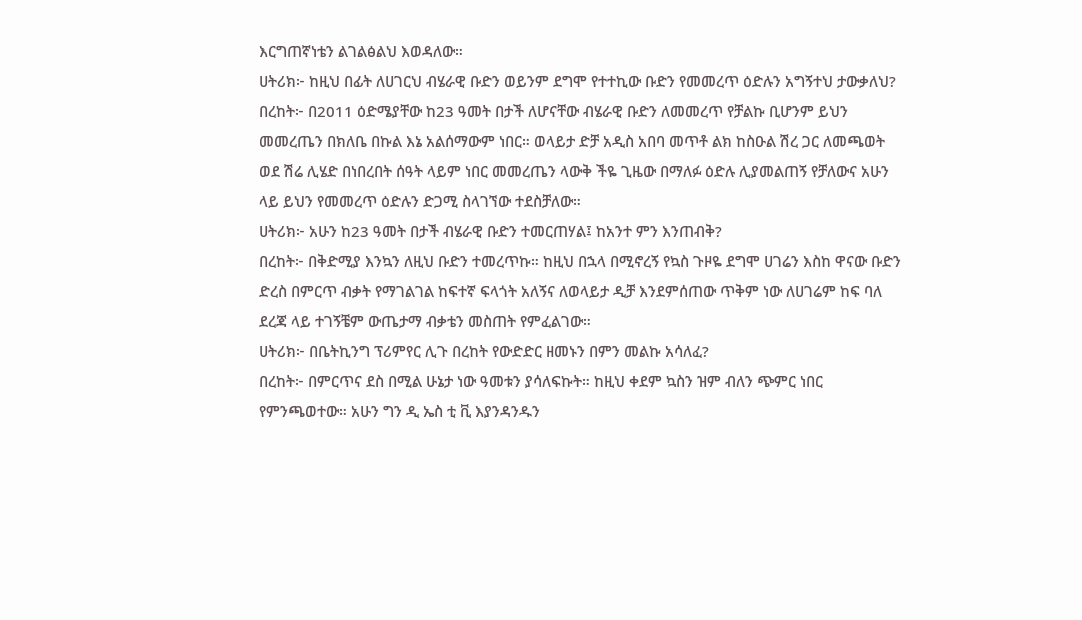እርግጠኛነቴን ልገልፅልህ እወዳለው።
ሀትሪክ፦ ከዚህ በፊት ለሀገርህ ብሄራዊ ቡድን ወይንም ደግሞ የተተኪው ቡድን የመመረጥ ዕድሉን አግኝተህ ታውቃለህ?
በረከት፦ በ2011 ዕድሜያቸው ከ23 ዓመት በታች ለሆናቸው ብሄራዊ ቡድን ለመመረጥ የቻልኩ ቢሆንም ይህን መመረጤን በክለቤ በኩል እኔ አልሰማውም ነበር። ወላይታ ድቻ አዲስ አበባ መጥቶ ልክ ከስዑል ሽረ ጋር ለመጫወት ወደ ሽሬ ሊሄድ በነበረበት ሰዓት ላይም ነበር መመረጤን ላውቅ ችዬ ጊዜው በማለፉ ዕድሉ ሊያመልጠኝ የቻለውና አሁን ላይ ይህን የመመረጥ ዕድሉን ድጋሚ ስላገኘው ተደስቻለው።
ሀትሪክ፦ አሁን ከ23 ዓመት በታች ብሄራዊ ቡድን ተመርጠሃል፤ ከአንተ ምን እንጠብቅ?
በረከት፦ በቅድሚያ እንኳን ለዚህ ቡድን ተመረጥኩ። ከዚህ በኋላ በሚኖረኝ የኳስ ጉዞዬ ደግሞ ሀገሬን እስከ ዋናው ቡድን ድረስ በምርጥ ብቃት የማገልገል ከፍተኛ ፍላጎት አለኝና ለወላይታ ዲቻ እንደምሰጠው ጥቅም ነው ለሀገሬም ከፍ ባለ ደረጃ ላይ ተገኝቼም ውጤታማ ብቃቴን መስጠት የምፈልገው።
ሀትሪክ፦ በቤትኪንግ ፕሪምየር ሊጉ በረከት የውድድር ዘመኑን በምን መልኩ አሳለፈ?
በረከት፦ በምርጥና ደስ በሚል ሁኔታ ነው ዓመቱን ያሳለፍኩት። ከዚህ ቀደም ኳስን ዝም ብለን ጭምር ነበር የምንጫወተው። አሁን ግን ዲ ኤስ ቲ ቪ እያንዳንዱን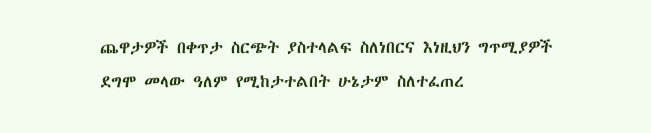ጨዋታዎች በቀጥታ ስርጭት ያስተላልፍ ስለነበርና እነዚህን ግጥሚያዎች ደግሞ መላው ዓለም የሚከታተልበት ሁኔታም ስለተፈጠረ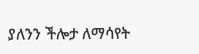ያለንን ችሎታ ለማሳየት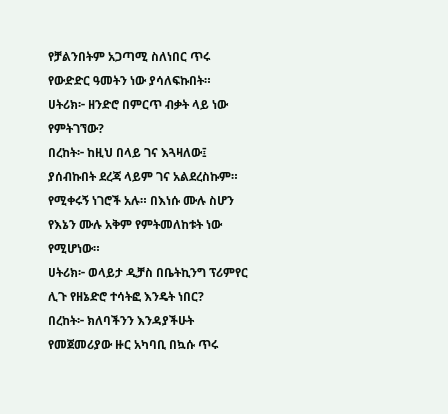የቻልንበትም አጋጣሚ ስለነበር ጥሩ የውድድር ዓመትን ነው ያሳለፍኩበት።
ሀትሪክ፦ ዘንድሮ በምርጥ ብቃት ላይ ነው የምትገኘው?
በረከት፦ ከዚህ በላይ ገና እጓዛለው፤ ያሰብኩበት ደረጃ ላይም ገና አልደረስኩም።
የሚቀሩኝ ነገሮች አሉ። በእነሱ ሙሉ ስሆን የእኔን ሙሉ አቅም የምትመለከቱት ነው የሚሆነው።
ሀትሪክ፦ ወላይታ ዲቻስ በቤትኪንግ ፕሪምየር ሊጉ የዘኔድሮ ተሳትፎ እንዴት ነበር?
በረከት፦ ክለባችንን እንዳያችሁት የመጀመሪያው ዙር አካባቢ በኳሱ ጥሩ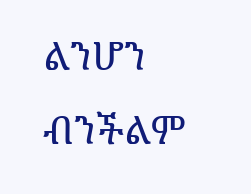ልንሆን ብንችልም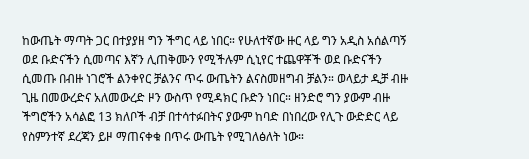ከውጤት ማጣት ጋር በተያያዘ ግን ችግር ላይ ነበር። የሁለተኛው ዙር ላይ ግን አዲስ አሰልጣኝ ወደ ቡድናችን ሲመጣና እኛን ሊጠቅሙን የሚችሉም ሲኒየር ተጨዋቾች ወደ ቡድናችን ሲመጡ በብዙ ነገሮች ልንቀየር ቻልንና ጥሩ ውጤትን ልናስመዘግብ ቻልን። ወላይታ ዲቻ ብዙ ጊዜ በመውረድና አለመውረድ ዞን ውስጥ የሚዳክር ቡድን ነበር። ዘንድሮ ግን ያውም ብዙ ችግሮችን አሳልፎ 13 ክለቦች ብቻ በተሳተፉበትና ያውም ከባድ በነበረው የሊጉ ውድድር ላይ የስምንተኛ ደረጃን ይዞ ማጠናቀቁ በጥሩ ውጤት የሚገለፅለት ነው።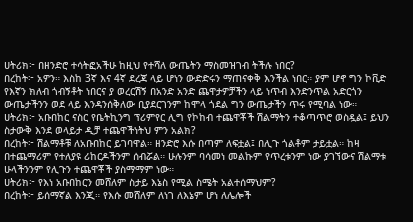ሀትሪክ፦ በዘንድሮ ተሳትፎአችሁ ከዚህ የተሻለ ውጤትን ማስመዝገብ ትችሉ ነበር?
በረከት፦ አዎን። እስከ 3ኛ እና 4ኛ ደረጃ ላይ ሆነን ውድድሩን ማጠናቀቅ እንችል ነበር። ያም ሆኖ ግን ኮቪድ የእኛን ክለብ ጎብኝቶት ነበርና ያ ወረርሽኝ በአንድ አንድ ጨዋታዎቻችን ላይ ነጥብ እንድንጥል አድርጎን ውጤታችንን ወደ ላይ እንዳንሰቅለው ቢያደርገንም ከሞላ ጎደል ግን ውጤታችን ጥሩ የሚባል ነው።
ሀትሪክ፦ አቡበከር ናስር የቤትኪንግ ፕሪምየር ሊግ የኮከብ ተጨዋቾች ሽልማትን ተቆጣጥሮ ወስዷል፤ ይህን ስታውቅ እንደ ወላይታ ዲቻ ተጨዋችነትህ ምን አልክ?
በረከት፦ ሽልማቶቹ ለአቡበከር ይገባዋል። ዘንድሮ እሱ በጣም ለፍቷል፤ በሊጉ ጎልቶም ታይቷል። ከዛ በተጨማሪም የተለያዩ ሪከርዶችንም ሰብሯል። ሁሉንም ባሳመነ መልኩም የጥረቱንም ነው ያገኘውና ሽልማቱ ሁላችንንም የሊጉን ተጨዋቾች ያስማማም ነው።
ሀትሪክ፦ የእነ አቡበከርን መሸለም ስታይ እኔስ የሚል ስሜት አልተሰማህም?
በረከት፦ ይሰማኛል እንጂ። የእሱ መሸለም ለነገ ለእኔም ሆነ ለሌሎች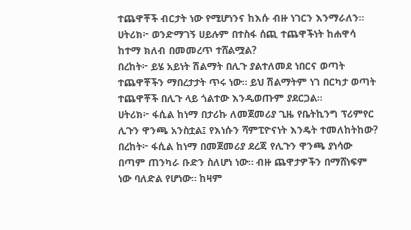ተጨዋቾች ብርታት ነው የሚሆነንና ከእሱ ብዙ ነገርን እንማራለን።
ሀትሪክ፦ ወንድማገኝ ሀይሉም በተስፋ ሰጪ ተጨዋችነት ከሐዋሳ ከተማ ክለብ በመመረጥ ተሸልሟል?
በረከት፦ ይሄ አይነት ሽልማት በሊጉ ያልተለመደ ነበርና ወጣት ተጨዋቾችን ማበረታታት ጥሩ ነው። ይህ ሽልማትም ነገ በርካታ ወጣት ተጨዋቾች በሊጉ ላይ ጎልተው እንዲወጡም ያደርጋል።
ሀትሪክ፦ ፋሲል ከነማ በታሪኩ ለመጀመሪያ ጊዜ የቤትኪንግ ፕሪምየር ሊጉን ዋንጫ አንስቷል፤ የእነሱን ሻምፒዮናነት እንዴት ተመለከትከው?
በረከት፦ ፋሲል ከነማ በመጀመሪያ ደረጃ የሊጉን ዋንጫ ያነሳው በጣም ጠንካራ ቡድን ስለሆነ ነው። ብዙ ጨዋታዎችን በማሸነፍም ነው ባለድል የሆነው። ከዛም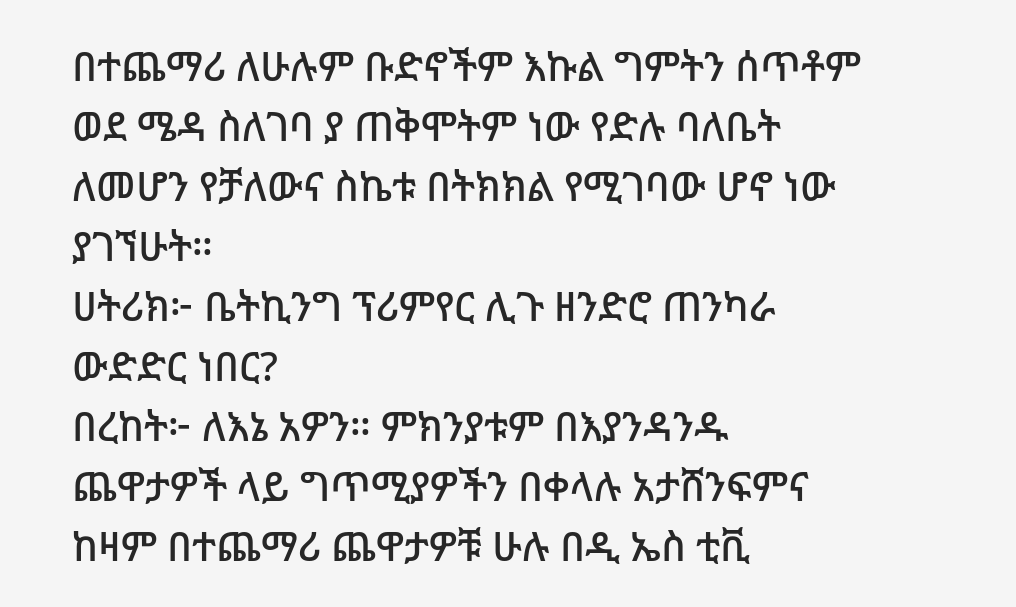በተጨማሪ ለሁሉም ቡድኖችም እኩል ግምትን ሰጥቶም ወደ ሜዳ ስለገባ ያ ጠቅሞትም ነው የድሉ ባለቤት ለመሆን የቻለውና ስኬቱ በትክክል የሚገባው ሆኖ ነው ያገኘሁት።
ሀትሪክ፦ ቤትኪንግ ፕሪምየር ሊጉ ዘንድሮ ጠንካራ ውድድር ነበር?
በረከት፦ ለእኔ አዎን። ምክንያቱም በእያንዳንዱ ጨዋታዎች ላይ ግጥሚያዎችን በቀላሉ አታሸንፍምና ከዛም በተጨማሪ ጨዋታዎቹ ሁሉ በዲ ኤስ ቲቪ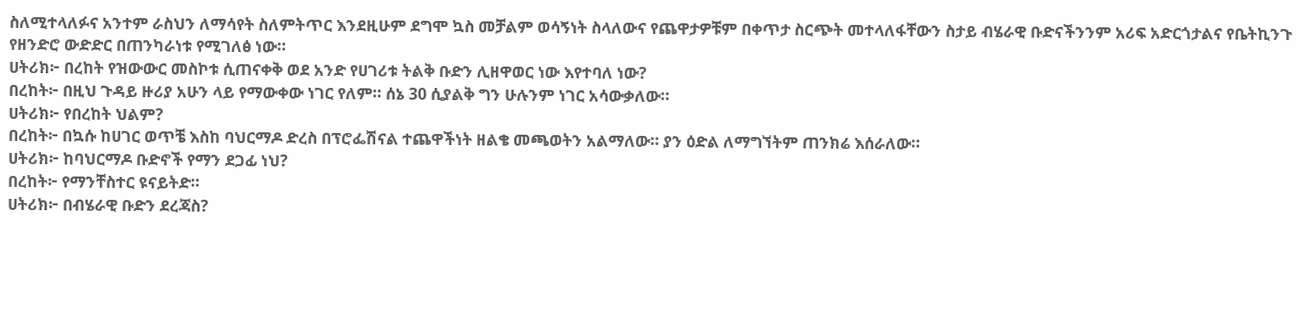ስለሚተላለፉና አንተም ራስህን ለማሳየት ስለምትጥር እንደዚሁም ደግሞ ኳስ መቻልም ወሳኝነት ስላለውና የጨዋታዎቹም በቀጥታ ስርጭት መተላለፋቸውን ስታይ ብሄራዊ ቡድናችንንም አሪፍ አድርጎታልና የቤትኪንጉ የዘንድሮ ውድድር በጠንካራነቱ የሚገለፅ ነው።
ሀትሪክ፦ በረከት የዝውውር መስኮቱ ሲጠናቀቅ ወደ አንድ የሀገሪቱ ትልቅ ቡድን ሊዘዋወር ነው እየተባለ ነው?
በረከት፦ በዚህ ጉዳይ ዙሪያ አሁን ላይ የማውቀው ነገር የለም። ሰኔ 30 ሲያልቅ ግን ሁሉንም ነገር አሳውቃለው።
ሀትሪክ፦ የበረከት ህልም?
በረከት፦ በኳሱ ከሀገር ወጥቼ እስከ ባህርማዶ ድረስ በፕሮፌሽናል ተጨዋችነት ዘልቄ መጫወትን አልማለው። ያን ዕድል ለማግኘትም ጠንክሬ እሰራለው።
ሀትሪክ፦ ከባህርማዶ ቡድኖች የማን ደጋፊ ነህ?
በረከት፦ የማንቸስተር ዩናይትድ።
ሀትሪክ፦ በብሄራዊ ቡድን ደረጃስ?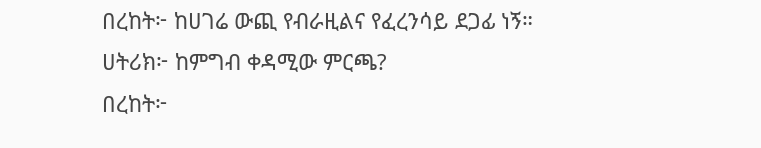በረከት፦ ከሀገሬ ውጪ የብራዚልና የፈረንሳይ ደጋፊ ነኝ።
ሀትሪክ፦ ከምግብ ቀዳሚው ምርጫ?
በረከት፦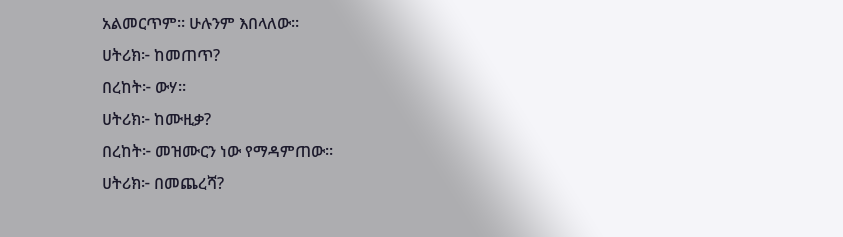አልመርጥም። ሁሉንም እበላለው።
ሀትሪክ፦ ከመጠጥ?
በረከት፦ ውሃ።
ሀትሪክ፦ ከሙዚቃ?
በረከት፦ መዝሙርን ነው የማዳምጠው።
ሀትሪክ፦ በመጨረሻ?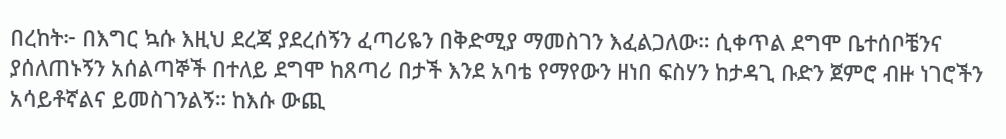በረከት፦ በእግር ኳሱ እዚህ ደረጃ ያደረሰኝን ፈጣሪዬን በቅድሚያ ማመስገን እፈልጋለው። ሲቀጥል ደግሞ ቤተሰቦቼንና ያሰለጠኑኝን አሰልጣኞች በተለይ ደግሞ ከጸጣሪ በታች እንደ አባቴ የማየውን ዘነበ ፍስሃን ከታዳጊ ቡድን ጀምሮ ብዙ ነገሮችን አሳይቶኛልና ይመስገንልኝ። ከእሱ ውጪ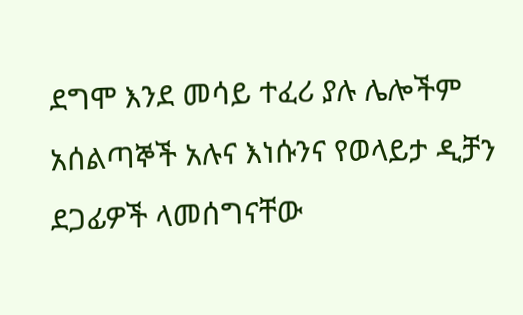ደግሞ እንደ መሳይ ተፈሪ ያሉ ሌሎችም አሰልጣኞች አሉና እነሱንና የወላይታ ዲቻን ደጋፊዎች ላመሰግናቸው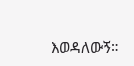እወዳለውኝ።